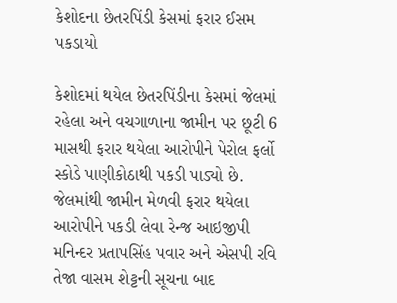કેશોદના છેતરપિંડી કેસમાં ફરાર ઈસમ પકડાયો

કેશોદમાં થયેલ છેતરપિંડીના કેસમાં જેલમાં રહેલા અને વચગાળાના જામીન પર છૂટી 6 માસથી ફરાર થયેલા આરોપીને પેરોલ ફર્લો સ્કોડે પાણીકોઠાથી પકડી પાડ્યો છે. જેલમાંથી જામીન મેળવી ફરાર થયેલા આરોપીને પકડી લેવા રેન્જ આઇજીપી મનિન્દર પ્રતાપસિંહ પવાર અને એસપી રવિ તેજા વાસમ શેટ્ટની સૂચના બાદ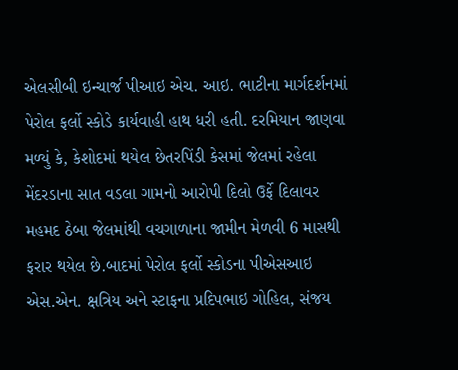એલસીબી ઇન્ચાર્જ પીઆઇ એચ. આઇ. ભાટીના માર્ગદર્શનમાં પેરોલ ફર્લો સ્કોડે કાર્યવાહી હાથ ધરી હતી. દરમિયાન જાણવા મળ્યું કે, કેશોદમાં થયેલ છેતરપિંડી કેસમાં જેલમાં રહેલા મેંદરડાના સાત વડલા ગામનો આરોપી દિલો ઉર્ફે દિલાવર મહમદ ઠેબા જેલમાંથી વચગાળાના જામીન મેળવી 6 માસથી ફરાર થયેલ છે.બાદમાં પેરોલ ફર્લો સ્કોડના પીએસઆઇ એસ.એન. ક્ષત્રિય અને સ્ટાફના પ્રદિપભાઇ ગોહિલ, સંજય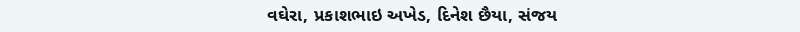વઘેરા, પ્રકાશભાઇ અખેડ, દિનેશ છૈયા, સંજય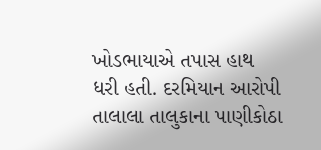ખોડભાયાએ તપાસ હાથ ધરી હતી. દરમિયાન આરોપી તાલાલા તાલુકાના પાણીકોઠા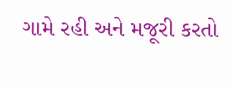ગામે રહી અને મજૂરી કરતો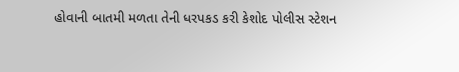હોવાની બાતમી મળતા તેની ધરપકડ કરી કેશોદ પોલીસ સ્ટેશન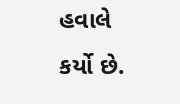હવાલે કર્યો છે.